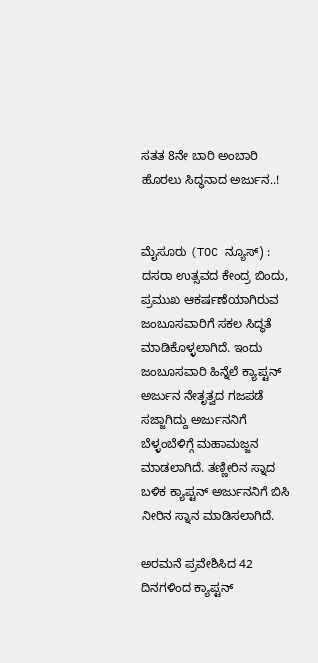ಸತತ 8ನೇ ಬಾರಿ ಅಂಬಾರಿ ಹೊರಲು ಸಿದ್ಧನಾದ ಅರ್ಜುನ..!


ಮೈಸೂರು (TOC ನ್ಯೂಸ್) : ದಸರಾ ಉತ್ಸವದ ಕೇಂದ್ರ ಬಿಂದು, ಪ್ರಮುಖ ಆಕರ್ಷಣೆಯಾಗಿರುವ ಜಂಬೂಸವಾರಿಗೆ ಸಕಲ ಸಿದ್ಧತೆ ಮಾಡಿಕೊಳ್ಳಲಾಗಿದೆ. ಇಂದು ಜಂಬೂಸವಾರಿ ಹಿನ್ನೆಲೆ ಕ್ಯಾಪ್ಟನ್ ಅರ್ಜುನ ನೇತೃತ್ವದ ಗಜಪಡೆ ಸಜ್ಜಾಗಿದ್ದು ಅರ್ಜುನನಿಗೆ ಬೆಳ್ಳಂಬೆಳಿಗ್ಗೆ ಮಹಾಮಜ್ಜನ ಮಾಡಲಾಗಿದೆ. ತಣ್ಣೀರಿನ ಸ್ನಾದ ಬಳಿಕ ಕ್ಯಾಪ್ಟನ್ ಅರ್ಜುನನಿಗೆ ಬಿಸಿ ನೀರಿನ ಸ್ನಾನ ಮಾಡಿಸಲಾಗಿದೆ.

ಅರಮನೆ ಪ್ರವೇಶಿಸಿದ 42 ದಿನಗಳಿಂದ ಕ್ಯಾಪ್ಟನ್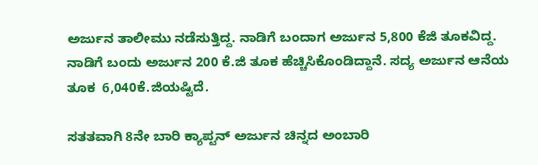ಅರ್ಜುನ ತಾಲೀಮು ನಡೆಸುತ್ತಿದ್ದ. ನಾಡಿಗೆ ಬಂದಾಗ ಅರ್ಜುನ 5,800 ಕೆಜಿ ತೂಕವಿದ್ದ. ನಾಡಿಗೆ ಬಂದು ಅರ್ಜುನ 200 ಕೆ.ಜಿ ತೂಕ ಹೆಚ್ಚಿಸಿಕೊಂಡಿದ್ದಾನೆ. ಸದ್ಯ ಅರ್ಜುನ ಆನೆಯ ತೂಕ  6,040ಕೆ.ಜಿಯಷ್ಟಿದೆ.

ಸತತವಾಗಿ 8ನೇ ಬಾರಿ ಕ್ಯಾಪ್ಟನ್‌ ಅರ್ಜುನ ಚಿನ್ನದ ಅಂಬಾರಿ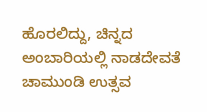ಹೊರಲಿದ್ದು, ಚಿನ್ನದ ಅಂಬಾರಿಯಲ್ಲಿ ನಾಡದೇವತೆ ಚಾಮುಂಡಿ ಉತ್ಸವ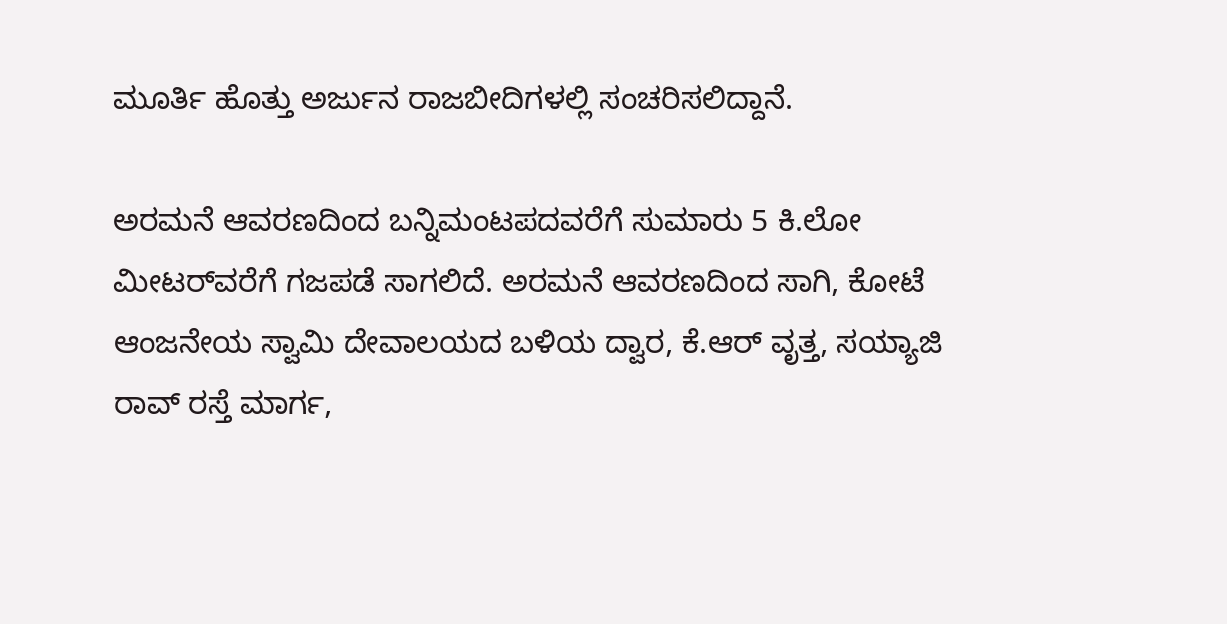ಮೂರ್ತಿ ಹೊತ್ತು ಅರ್ಜುನ ರಾಜಬೀದಿಗಳಲ್ಲಿ ಸಂಚರಿಸಲಿದ್ದಾನೆ.

ಅರಮನೆ ಆವರಣದಿಂದ ಬನ್ನಿಮಂಟಪದವರೆಗೆ ಸುಮಾರು 5 ಕಿ.ಲೋ ಮೀಟರ್‌ವರೆಗೆ ಗಜಪಡೆ ಸಾಗಲಿದೆ. ಅರಮನೆ ಆವರಣದಿಂದ ಸಾಗಿ, ಕೋಟೆ ಆಂಜನೇಯ ಸ್ವಾಮಿ ದೇವಾಲಯದ ಬಳಿಯ ದ್ವಾರ, ಕೆ.ಆರ್ ವೃತ್ತ, ಸಯ್ಯಾಜಿ ರಾವ್ ರಸ್ತೆ ಮಾರ್ಗ,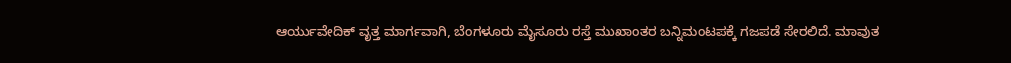ಆರ್ಯುವೇದಿಕ್ ವೃತ್ತ ಮಾರ್ಗವಾಗಿ, ಬೆಂಗಳೂರು ಮೈಸೂರು ರಸ್ತೆ ಮುಖಾಂತರ ಬನ್ನಿಮಂಟಪಕ್ಕೆ ಗಜಪಡೆ ಸೇರಲಿದೆ. ಮಾವುತ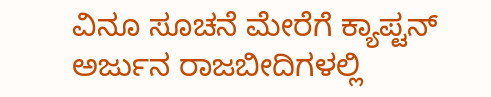ವಿನೂ ಸೂಚನೆ ಮೇರೆಗೆ ಕ್ಯಾಪ್ಟನ್ ಅರ್ಜುನ ರಾಜಬೀದಿಗಳಲ್ಲಿ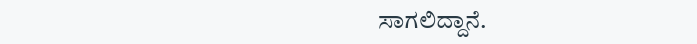ಸಾಗಲಿದ್ದಾನೆ.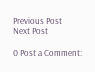Previous Post
Next Post

0 Post a Comment: